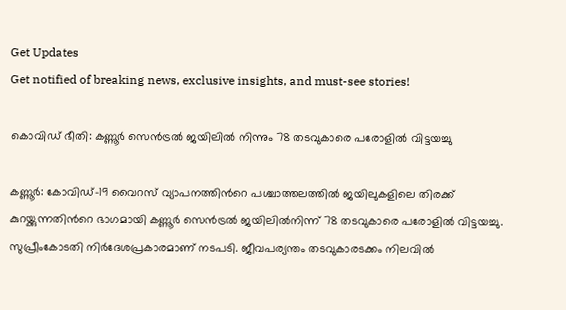Get Updates
Get notified of breaking news, exclusive insights, and must-see stories!

കൊവിഡ് ഭീതി: കണ്ണൂർ സെൻട്രൽ ജയിലിൽ നിന്നും 78 തടവുകാരെ പരോളിൽ വിട്ടയച്ചു

കണ്ണൂര്‍: കോവിഡ്-19 വൈറസ് വ്യാപനത്തിന്‍റെ പശ്ചാത്തലത്തില്‍ ജയിലുകളിലെ തിരക്ക് കുറയ്ക്കുന്നതിന്‍റെ ഭാഗമായി കണ്ണൂര്‍ സെന്‍ട്രല്‍ ജയിലില്‍നിന്ന് 78 തടവുകാരെ പരോളില്‍ വിട്ടയച്ചു. സുപ്രീംകോടതി നിര്‍ദേശപ്രകാരമാണ് നടപടി. ജീവപര്യന്തം തടവുകാരടക്കം നിലവില്‍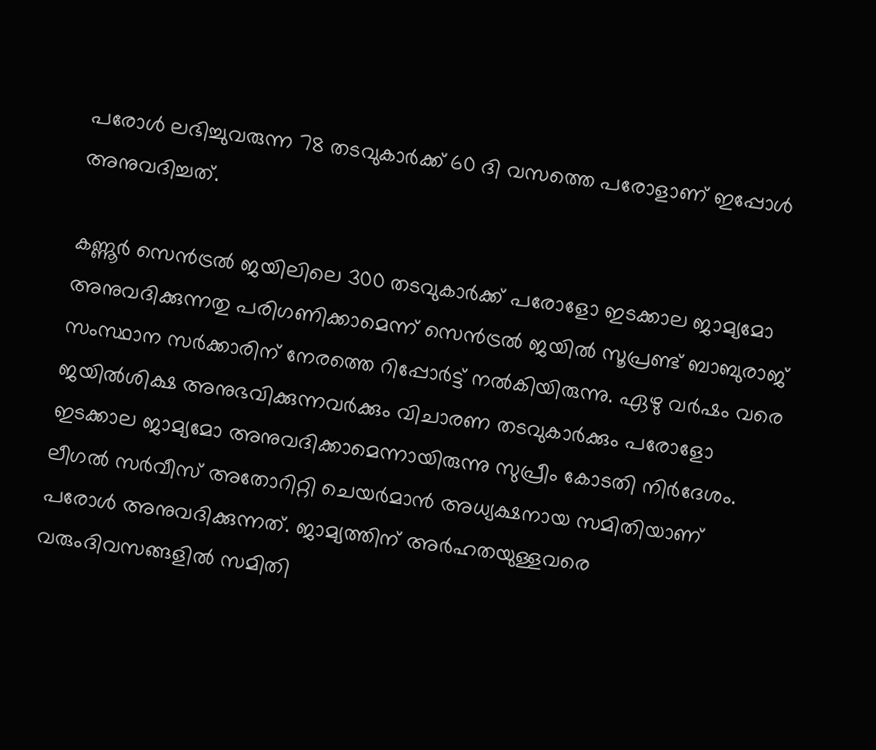പരോള്‍ ലഭിച്ചുവരുന്ന 78 തടവുകാര്‍ക്ക് 60 ദി വസത്തെ പരോളാണ് ഇപ്പോള്‍ അനുവദിച്ചത്.

കണ്ണൂര്‍ സെന്‍ട്രല്‍ ജയിലിലെ 300 തടവുകാര്‍ക്ക് പരോളോ ഇടക്കാല ജാമ്യമോ അനുവദിക്കുന്നതു പരിഗണിക്കാമെന്ന് സെന്‍ട്രല്‍ ജയില്‍ സൂപ്രണ്ട് ബാബുരാജ് സംസ്ഥാന സര്‍ക്കാരിന് നേരത്തെ റിപ്പോര്‍ട്ട് നല്‍കിയിരുന്നു. ഏഴു വര്‍ഷം വരെ ജയില്‍ശിക്ഷ അനുഭവിക്കുന്നവര്‍ക്കും വിചാരണ തടവുകാര്‍ക്കും പരോളോ ഇടക്കാല ജാമ്യമോ അനുവദിക്കാമെന്നായിരുന്നു സുപ്രീം കോടതി നിര്‍ദേശം. ലീഗല്‍ സര്‍വീസ് അതോറിറ്റി ചെയര്‍മാന്‍ അധ്യക്ഷനായ സമിതിയാണ് പരോള്‍ അനുവദിക്കുന്നത്. ജാമ്യത്തിന് അര്‍ഹതയുള്ളവരെ വരുംദിവസങ്ങളില്‍ സമിതി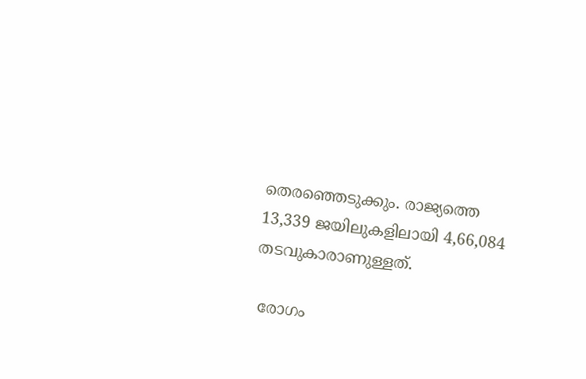തെരഞ്ഞെടുക്കും. രാജ്യത്തെ 13,339 ജയിലുകളിലായി 4,66,084 തടവുകാരാണുള്ളത്.

 രോഗം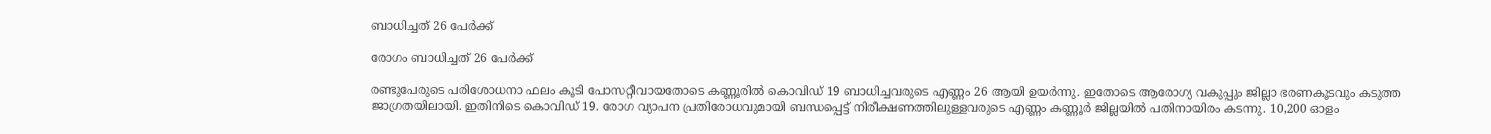ബാധിച്ചത് 26 പേർക്ക്

രോഗം ബാധിച്ചത് 26 പേർക്ക്

രണ്ടുപേരുടെ പരിശോധനാ ഫലം കൂടി പോസറ്റീവായതോടെ കണ്ണൂരിൽ കൊവിഡ് 19 ബാധിച്ചവരുടെ എണ്ണം 26 ആയി ഉയർന്നു. ഇതോടെ ആരോഗ്യ വകുപ്പും ജില്ലാ ഭരണകൂടവും കടുത്ത ജാഗ്രതയിലായി. ഇതിനിടെ കൊവിഡ് 19. രോഗ വ്യാപന പ്രതിരോധവുമായി ബന്ധപ്പെട്ട് നിരീക്ഷണത്തിലുള്ളവരുടെ എണ്ണം കണ്ണൂർ ജില്ലയിൽ പതിനായിരം കടന്നു. 10,200 ഓളം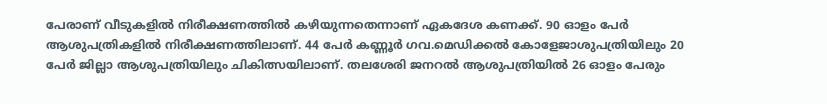പേരാണ് വീടുകളിൽ നിരീക്ഷണത്തിൽ കഴിയുന്നതെന്നാണ് ഏകദേശ കണക്ക്. 90 ഓളം പേർ ആശുപത്രികളിൽ നിരീക്ഷണത്തിലാണ്. 44 പേർ കണ്ണൂർ ഗവ.മെഡിക്കൽ കോളേജാശുപത്രിയിലും 20 പേർ ജില്ലാ ആശുപത്രിയിലും ചികിത്സയിലാണ്. തലശേരി ജനറൽ ആശുപത്രിയിൽ 26 ഓളം പേരും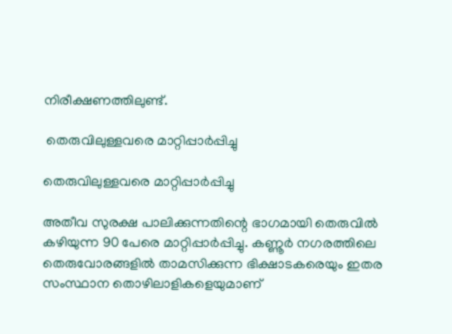നിരീക്ഷണത്തിലുണ്ട്.

 തെരുവിലുള്ളവരെ മാറ്റിപ്പാർപ്പിച്ചു

തെരുവിലുള്ളവരെ മാറ്റിപ്പാർപ്പിച്ചു

അതീവ സുരക്ഷ പാലിക്കുന്നതിന്റെ ഭാഗമായി തെരുവിൽ കഴിയുന്ന 90 പേരെ മാറ്റിപ്പാർപ്പിച്ചു. കണ്ണൂർ നഗരത്തിലെ തെരുവോരങ്ങളിൽ താമസിക്കുന്ന ഭിക്ഷാടകരെയും ഇതര സംസ്ഥാന തൊഴിലാളികളെയുമാണ്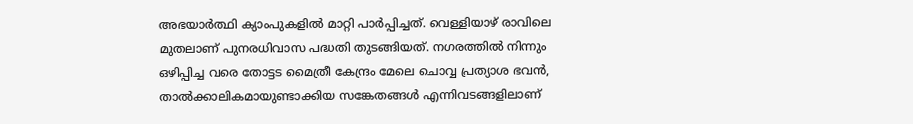അഭയാർത്ഥി ക്യാംപുകളിൽ മാറ്റി പാർപ്പിച്ചത്. വെള്ളിയാഴ് രാവിലെ മുതലാണ് പുനരധിവാസ പദ്ധതി തുടങ്ങിയത്. നഗരത്തിൽ നിന്നും ഒഴിപ്പിച്ച വരെ തോട്ടട മൈത്രീ കേന്ദ്രം മേലെ ചൊവ്വ പ്രത്യാശ ഭവൻ, താൽക്കാലികമായുണ്ടാക്കിയ സങ്കേതങ്ങൾ എന്നിവടങ്ങളിലാണ്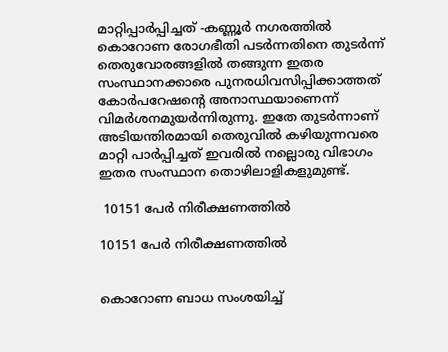മാറ്റിപ്പാർപ്പിച്ചത് -കണ്ണൂർ നഗരത്തിൽ കൊറോണ രോഗഭീതി പടർന്നതിനെ തുടർന്ന് തെരുവോരങ്ങളിൽ തങ്ങുന്ന ഇതര സംസ്ഥാനക്കാരെ പുനരധിവസിപ്പിക്കാത്തത് കോർപറേഷന്റെ അനാസ്ഥയാണെന്ന് വിമർശനമുയർന്നിരുന്നു. ഇതേ തുടർന്നാണ് അടിയന്തിരമായി തെരുവിൽ കഴിയുന്നവരെ മാറ്റി പാർപ്പിച്ചത് ഇവരിൽ നല്ലൊരു വിഭാഗം ഇതര സംസ്ഥാന തൊഴിലാളികളുമുണ്ട്.

 10151 പേർ നിരീക്ഷണത്തിൽ

10151 പേർ നിരീക്ഷണത്തിൽ


കൊറോണ ബാധ സംശയിച്ച്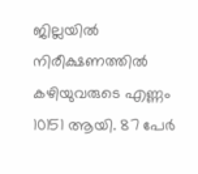ജില്ലയില്‍ നിരീക്ഷണത്തില്‍ കഴിയുവരുടെ എണ്ണം 10151 ആയി. 87 പേര്‍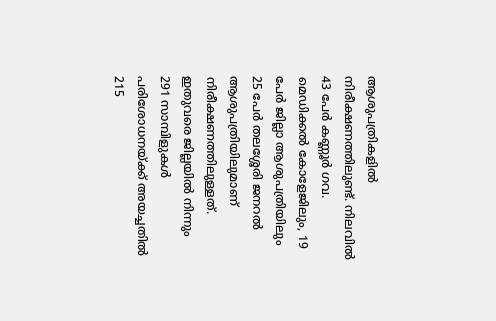ആശുപത്രികളില്‍ നിരീക്ഷണത്തിലുണ്ട്. നിലവില്‍ 43 പേര്‍ കണ്ണൂര്‍ ഗവ. മെഡിക്കല്‍ കോളേജിലും, 19 പേര്‍ ജില്ലാ ആശുപത്രിയിലും 25 പേര്‍ തലശ്ശേരി ജനറല്‍ ആശുപത്രിയിലുമാണ് നിരീക്ഷണത്തിലുള്ളത്. ഇതുവരെ ജില്ലയില്‍ നിന്നും 291 സാമ്പിളുകള്‍ പരിശോധനയ്ക്ക് അയച്ചതില്‍ 215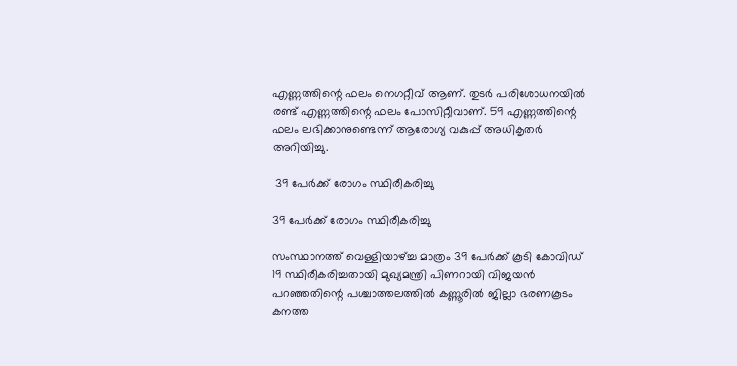എണ്ണത്തിന്റെ ഫലം നെഗറ്റീവ് ആണ്. തുടര്‍ പരിശോധനയില്‍ രണ്ട് എണ്ണത്തിന്റെ ഫലം പോസിറ്റീവാണ്. 59 എണ്ണത്തിന്റെ ഫലം ലഭിക്കാനുണ്ടെന്ന് ആരോഗ്യ വകുപ്പ് അധികൃതർ അറിയിച്ചു.

 39 പേർക്ക് രോഗം സ്ഥിരീകരിച്ചു

39 പേർക്ക് രോഗം സ്ഥിരീകരിച്ചു

സംസ്ഥാനത്ത് വെള്ളിയാഴ്ച്ച മാത്രം 39 പേര്‍ക്ക് കൂടി കോവിഡ് 19 സ്ഥിരീകരിച്ചതായി മുഖ്യമന്ത്രി പിണറായി വിജയന്‍ പറഞ്ഞതിന്റെ പശ്ചാത്തലത്തിൽ കണ്ണൂരിൽ ജില്ലാ ഭരണകൂടം കനത്ത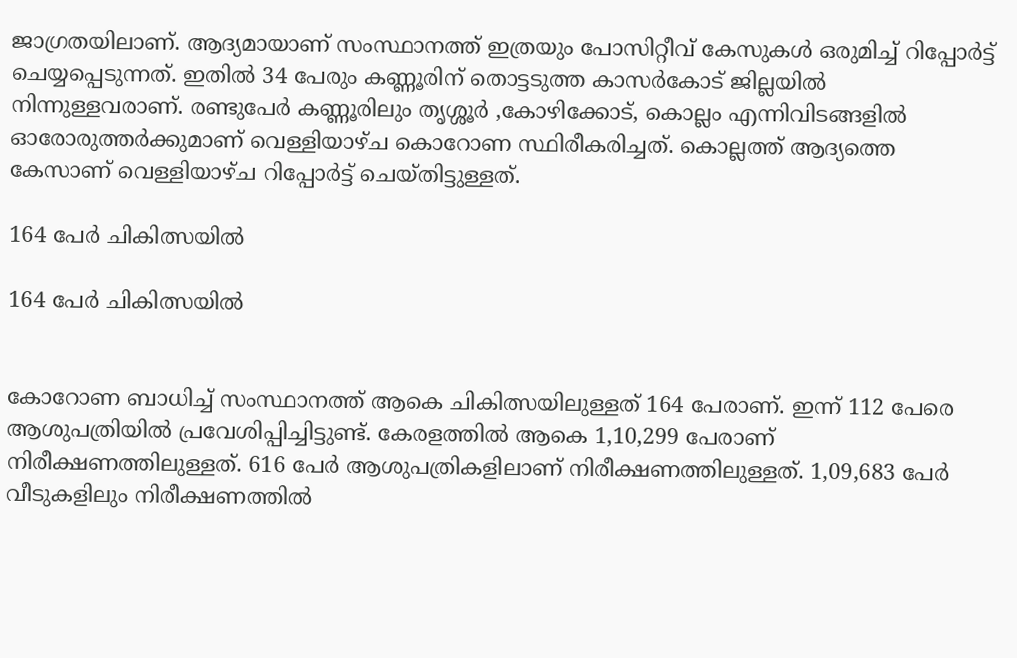ജാഗ്രതയിലാണ്. ആദ്യമായാണ് സംസ്ഥാനത്ത് ഇത്രയും പോസിറ്റീവ് കേസുകള്‍ ഒരുമിച്ച് റിപ്പോര്‍ട്ട് ചെയ്യപ്പെടുന്നത്. ഇതില്‍ 34 പേരും കണ്ണൂരിന് തൊട്ടടുത്ത കാസര്‍കോട് ജില്ലയില്‍ നിന്നുള്ളവരാണ്. രണ്ടുപേര്‍ കണ്ണൂരിലും തൃശ്ശൂര്‍ ,കോഴിക്കോട്, കൊല്ലം എന്നിവിടങ്ങളില്‍ ഓരോരുത്തര്‍ക്കുമാണ് വെള്ളിയാഴ്ച കൊറോണ സ്ഥിരീകരിച്ചത്. കൊല്ലത്ത് ആദ്യത്തെ കേസാണ് വെള്ളിയാഴ്ച റിപ്പോർട്ട് ചെയ്തിട്ടുള്ളത്.

164 പേർ ചികിത്സയിൽ

164 പേർ ചികിത്സയിൽ


കോറോണ ബാധിച്ച് സംസ്ഥാനത്ത് ആകെ ചികിത്സയിലുള്ളത് 164 പേരാണ്. ഇന്ന് 112 പേരെ ആശുപത്രിയില്‍ പ്രവേശിപ്പിച്ചിട്ടുണ്ട്. കേരളത്തിൽ ആകെ 1,10,299 പേരാണ് നിരീക്ഷണത്തിലുള്ളത്. 616 പേര്‍ ആശുപത്രികളിലാണ് നിരീക്ഷണത്തിലുള്ളത്. 1,09,683 പേര്‍ വീടുകളിലും നിരീക്ഷണത്തില്‍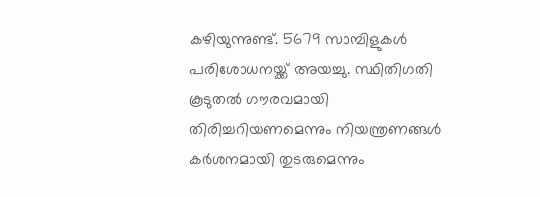കഴിയുന്നുണ്ട്. 5679 സാമ്പിളുകള്‍ പരിശോധനയ്ക്ക് അയച്ചു. സ്ഥിതിഗതി കൂടുതല്‍ ഗൗരവമായി തിരിച്ചറിയണമെന്നും നിയന്ത്രണങ്ങള്‍ കര്‍ശനമായി തുടരുമെന്നും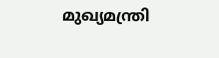മുഖ്യമന്ത്രി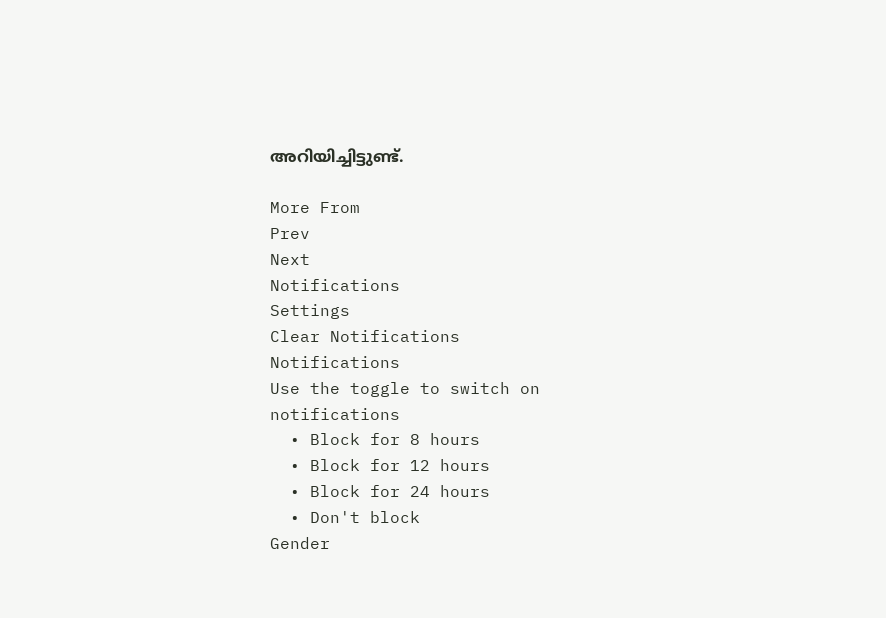അറിയിച്ചിട്ടുണ്ട്.

More From
Prev
Next
Notifications
Settings
Clear Notifications
Notifications
Use the toggle to switch on notifications
  • Block for 8 hours
  • Block for 12 hours
  • Block for 24 hours
  • Don't block
Gender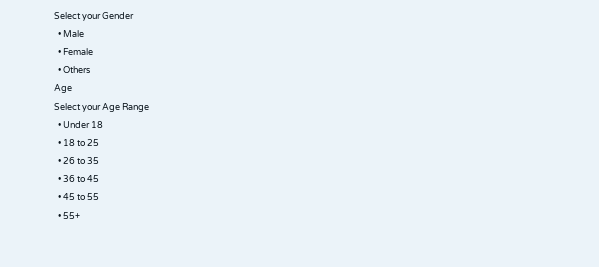Select your Gender
  • Male
  • Female
  • Others
Age
Select your Age Range
  • Under 18
  • 18 to 25
  • 26 to 35
  • 36 to 45
  • 45 to 55
  • 55+